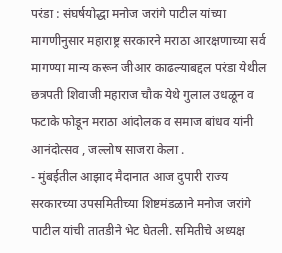परंडा : संघर्षयोद्धा मनोज जरांगे पाटील यांच्या मागणीनुसार महाराष्ट्र सरकारने मराठा आरक्षणाच्या सर्व मागण्या मान्य करून जीआर काढल्याबद्दल परंडा येथील छत्रपती शिवाजी महाराज चौक येथे गुलाल उधळून व फटाके फोडून मराठा आंदोलक व समाज बांधव यांनी आनंदोत्सव , जल्लोष साजरा केला .
- मुंबईतील आझाद मैदानात आज दुपारी राज्य सरकारच्या उपसमितीच्या शिष्टमंडळाने मनोज जरांगे पाटील यांची तातडीने भेट घेतली. समितीचे अध्यक्ष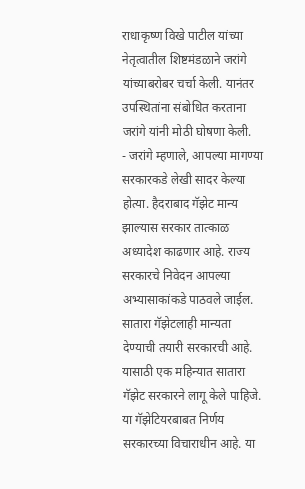राधाकृष्ण विखे पाटील यांच्या नेतृत्वातील शिष्टमंडळाने जरांगे यांच्याबरोबर चर्चा केली. यानंतर उपस्थितांना संबोधित करताना जरांगे यांनी मोठी घोषणा केली.
- जरांगे म्हणाले, आपल्या मागण्या सरकारकडे लेखी सादर केल्या होत्या. हैदराबाद गॅझेट मान्य झाल्यास सरकार तात्काळ अध्यादेश काढणार आहे. राज्य सरकारचे निवेदन आपल्या अभ्यासाकांकडे पाठवले जाईल. सातारा गॅझेटलाही मान्यता देण्याची तयारी सरकारची आहे. यासाठी एक महिन्यात सातारा गॅझेट सरकारने लागू केले पाहिजे. या गॅझेटियरबाबत निर्णय सरकारच्या विचाराधीन आहे. या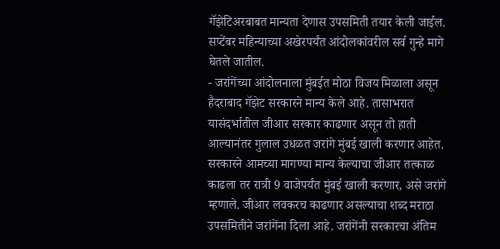गॅझेटिअरबाबत मान्यता देणास उपसमिती तयार केली जाईल. सप्टेंबर महिन्याच्या अखेरपर्यंत आंदोलकांवरील सर्व गुन्हे मागे घेतले जातील.
- जरांगेंच्या आंदोलनाला मुंबईत मोठा विजय मिळाला असून हैदराबाद गॅझेट सरकारने मान्य केले आहे. तासाभरात यासंदर्भातील जीआर सरकार काढणार असून तो हाती आल्यानंतर गुलाल उधळत जरांगे मुंबई खाली करणार आहेत. सरकारने आमच्या मागण्या मान्य केल्याचा जीआर तत्काळ काढला तर रात्री 9 वाजेपर्यंत मुंबई खाली करणार, असे जरांगे म्हणाले. जीआर लवकरच काढणार असल्याचा शब्द मराठा उपसमितीने जरांगेंना दिला आहे. जरांगेंनी सरकारचा अंतिम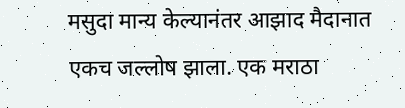मसुदा मान्य केल्यानंतर आझाद मैदानात एकच जल्लोष झाला. एक मराठा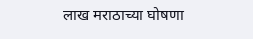लाख मराठाच्या घोषणा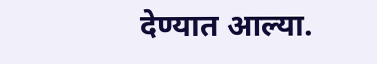देण्यात आल्या.